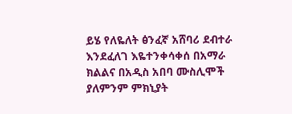ይሄ የለዬለት ፅንፈኛ አሸባሪ ደብተራ እንደፈለገ እዬተንቀሳቀሰ በአማራ ክልልና በአዲስ አበባ ሙስሊሞች ያለምንም ምክኒያት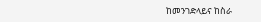ከመንገድላይና ከስራ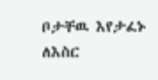ቦታቸዉ እየታፈኑ ለእስር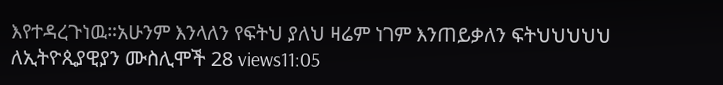እየተዳረጉነዉ።አሁንም እንላለን የፍትህ ያለህ ዛሬም ነገም እንጠይቃለን ፍትህህህህህ ለኢትዮጲያዊያን ሙስሊሞች 28 views11:05